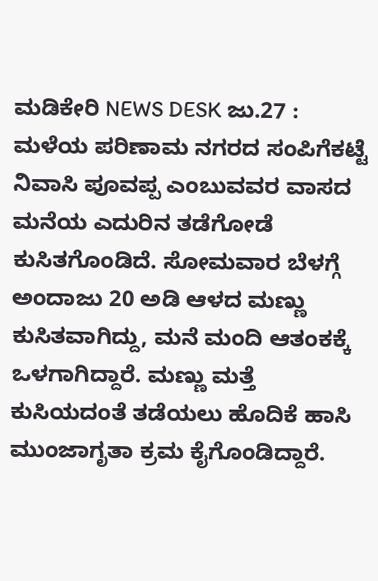ಮಡಿಕೇರಿ NEWS DESK ಜು.27 : ಮಳೆಯ ಪರಿಣಾಮ ನಗರದ ಸಂಪಿಗೆಕಟ್ಟೆ ನಿವಾಸಿ ಪೂವಪ್ಪ ಎಂಬುವವರ ವಾಸದ ಮನೆಯ ಎದುರಿನ ತಡೆಗೋಡೆ ಕುಸಿತಗೊಂಡಿದೆ. ಸೋಮವಾರ ಬೆಳಗ್ಗೆ ಅಂದಾಜು 20 ಅಡಿ ಆಳದ ಮಣ್ಣು ಕುಸಿತವಾಗಿದ್ದು, ಮನೆ ಮಂದಿ ಆತಂಕಕ್ಕೆ ಒಳಗಾಗಿದ್ದಾರೆ. ಮಣ್ಣು ಮತ್ತೆ ಕುಸಿಯದಂತೆ ತಡೆಯಲು ಹೊದಿಕೆ ಹಾಸಿ ಮುಂಜಾಗೃತಾ ಕ್ರಮ ಕೈಗೊಂಡಿದ್ದಾರೆ.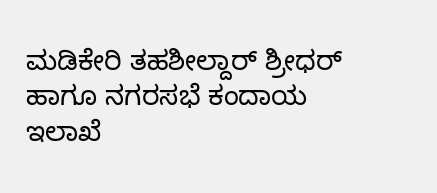ಮಡಿಕೇರಿ ತಹಶೀಲ್ದಾರ್ ಶ್ರೀಧರ್ ಹಾಗೂ ನಗರಸಭೆ ಕಂದಾಯ ಇಲಾಖೆ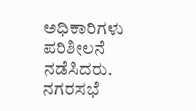ಅಧಿಕಾರಿಗಳು ಪರಿಶೀಲನೆ ನಡೆಸಿದರು. ನಗರಸಭೆ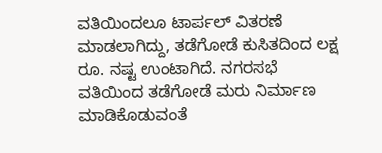ವತಿಯಿಂದಲೂ ಟಾರ್ಪಲ್ ವಿತರಣೆ ಮಾಡಲಾಗಿದ್ದು, ತಡೆಗೋಡೆ ಕುಸಿತದಿಂದ ಲಕ್ಷ ರೂ. ನಷ್ಟ ಉಂಟಾಗಿದೆ. ನಗರಸಭೆ ವತಿಯಿಂದ ತಡೆಗೋಡೆ ಮರು ನಿರ್ಮಾಣ ಮಾಡಿಕೊಡುವಂತೆ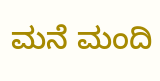ಮನೆ ಮಂದಿ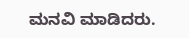ಮನವಿ ಮಾಡಿದರು.